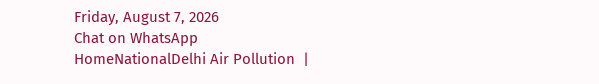Friday, August 7, 2026
Chat on WhatsApp
HomeNationalDelhi Air Pollution  |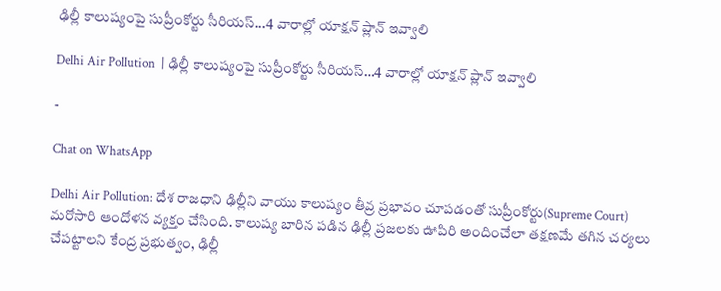ఢిల్లీ కాలుష్యంపై సుప్రీంకోర్టు సీరియస్‌...4 వారాల్లో యాక్షన్ ప్లాన్ ఇవ్వాలి

Delhi Air Pollution  | ఢిల్లీ కాలుష్యంపై సుప్రీంకోర్టు సీరియస్‌…4 వారాల్లో యాక్షన్ ప్లాన్ ఇవ్వాలి

-

Chat on WhatsApp

Delhi Air Pollution: దేశ రాజధాని ఢిల్లీని వాయు కాలుష్యం తీవ్ర ప్రభావం చూపడంతో సుప్రీంకోర్టు(Supreme Court) మరోసారి ఆందోళన వ్యక్తం చేసింది. కాలుష్య బారిన పడిన ఢిల్లీ ప్రజలకు ఊపిరి అందించేలా తక్షణమే తగిన చర్యలు చేపట్టాలని కేంద్ర ప్రభుత్వం, ఢిల్లీ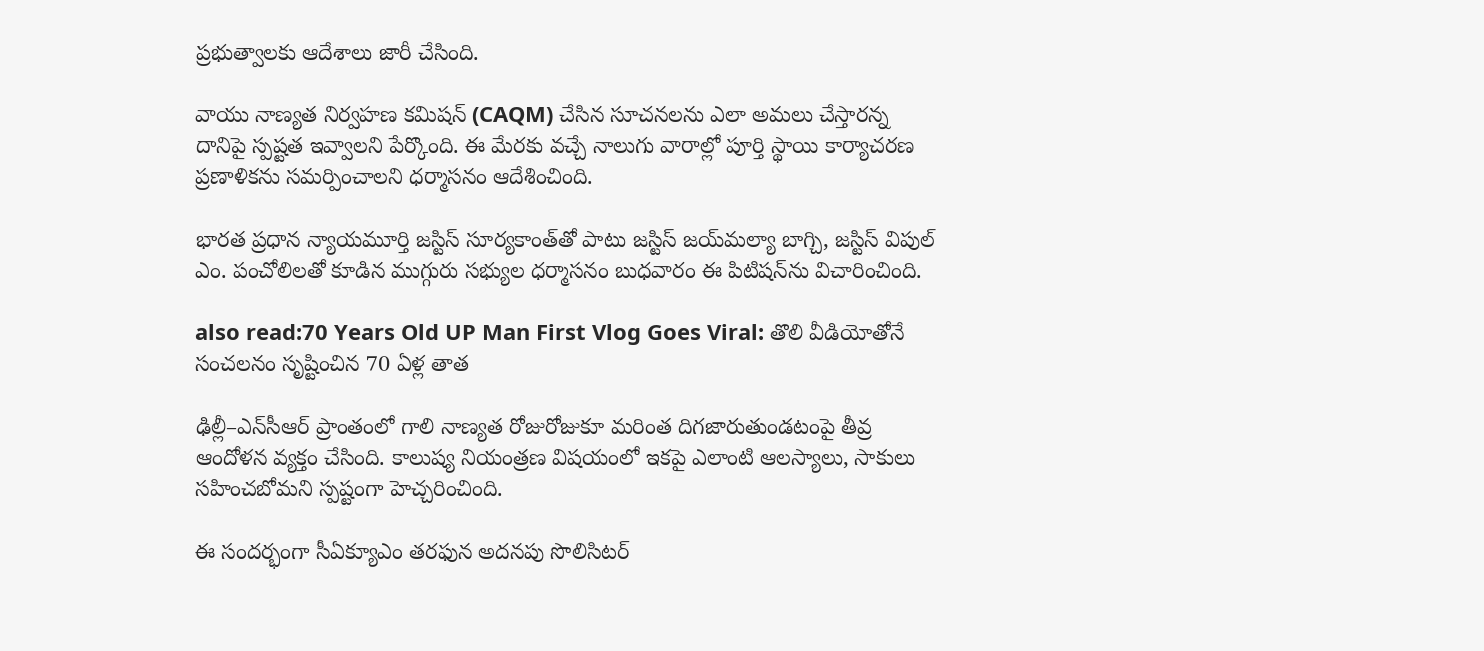ప్రభుత్వాలకు ఆదేశాలు జారీ చేసింది.

వాయు నాణ్యత నిర్వహణ కమిషన్‌ (CAQM) చేసిన సూచనలను ఎలా అమలు చేస్తారన్న దానిపై స్పష్టత ఇవ్వాలని పేర్కొంది. ఈ మేరకు వచ్చే నాలుగు వారాల్లో పూర్తి స్థాయి కార్యాచరణ ప్రణాళికను సమర్పించాలని ధర్మాసనం ఆదేశించింది.

భారత ప్రధాన న్యాయమూర్తి జస్టిస్ సూర్యకాంత్‌తో పాటు జస్టిస్ జయ్‌మల్యా బాగ్చి, జస్టిస్ విపుల్ ఎం. పంచోలిలతో కూడిన ముగ్గురు సభ్యుల ధర్మాసనం బుధవారం ఈ పిటిషన్‌ను విచారించింది.

also read:70 Years Old UP Man First Vlog Goes Viral: తొలి వీడియోతోనే సంచలనం సృష్టించిన 70 ఏళ్ల తాత

ఢిల్లీ–ఎన్‌సీఆర్ ప్రాంతంలో గాలి నాణ్యత రోజురోజుకూ మరింత దిగజారుతుండటంపై తీవ్ర ఆందోళన వ్యక్తం చేసింది. కాలుష్య నియంత్రణ విషయంలో ఇకపై ఎలాంటి ఆలస్యాలు, సాకులు సహించబోమని స్పష్టంగా హెచ్చరించింది.

ఈ సందర్భంగా సీఏక్యూఎం తరఫున అదనపు సొలిసిటర్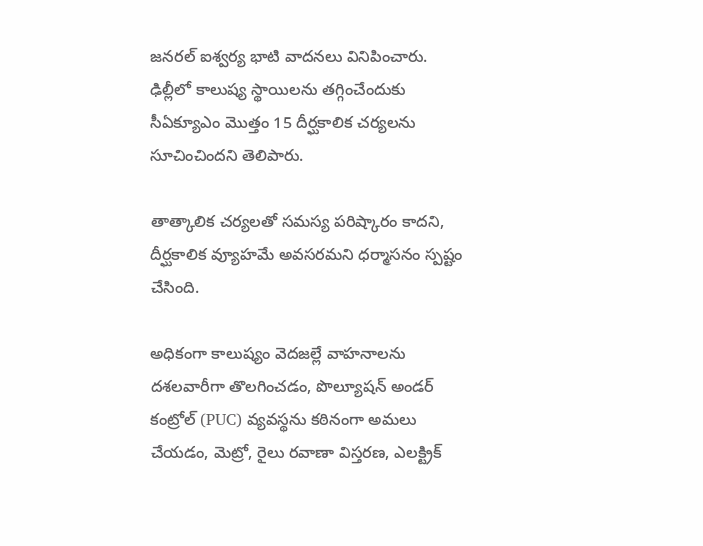జనరల్ ఐశ్వర్య భాటి వాదనలు వినిపించారు. ఢిల్లీలో కాలుష్య స్థాయిలను తగ్గించేందుకు సీఏక్యూఎం మొత్తం 15 దీర్ఘకాలిక చర్యలను సూచించిందని తెలిపారు.

తాత్కాలిక చర్యలతో సమస్య పరిష్కారం కాదని, దీర్ఘకాలిక వ్యూహమే అవసరమని ధర్మాసనం స్పష్టం చేసింది.

అధికంగా కాలుష్యం వెదజల్లే వాహనాలను దశలవారీగా తొలగించడం, పొల్యూషన్ అండర్ కంట్రోల్ (PUC) వ్యవస్థను కఠినంగా అమలు చేయడం, మెట్రో, రైలు రవాణా విస్తరణ, ఎలక్ట్రిక్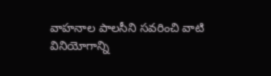వాహనాల పాలసీని సవరించి వాటి వినియోగాన్ని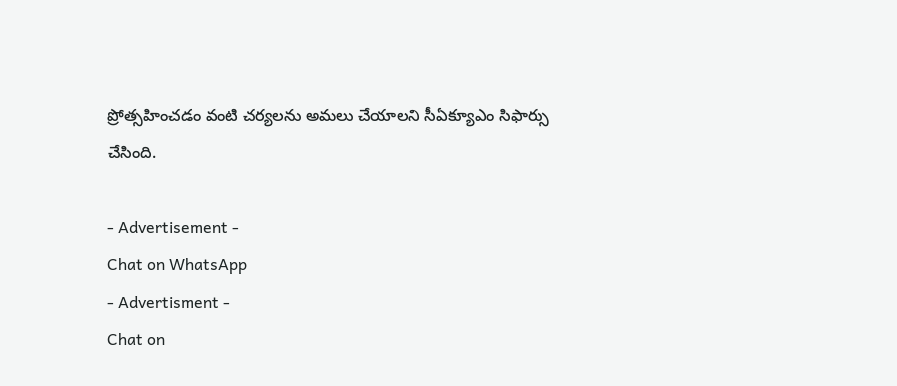ప్రోత్సహించడం వంటి చర్యలను అమలు చేయాలని సీఏక్యూఎం సిఫార్సు చేసింది.

- Advertisement -
Chat on WhatsApp
- Advertisment -
Chat on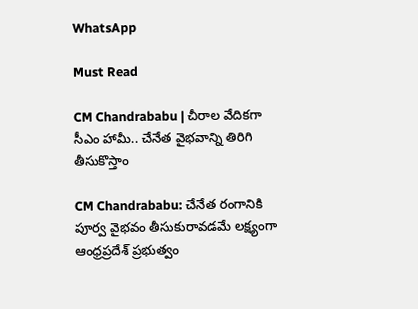WhatsApp

Must Read

CM Chandrababu | చీరాల వేదికగా సీఎం హామీ.. చేనేత వైభవాన్ని తిరిగి తీసుకొస్తాం

CM Chandrababu: చేనేత రంగానికి పూర్వ వైభవం తీసుకురావడమే లక్ష్యంగా ఆంధ్రప్రదేశ్ ప్రభుత్వం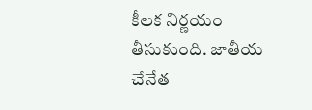కీలక నిర్ణయం తీసుకుంది. జాతీయ చేనేత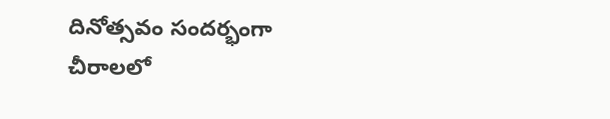దినోత్సవం సందర్భంగా చీరాలలో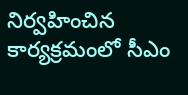నిర్వహించిన కార్యక్రమంలో సీఎం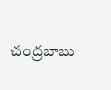చంద్రబాబు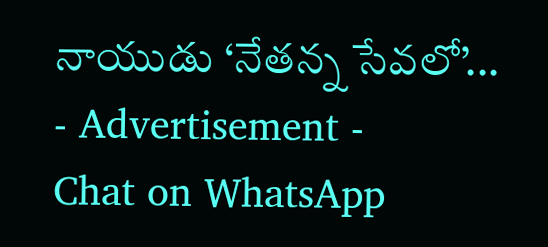నాయుడు ‘నేతన్న సేవలో’...
- Advertisement -
Chat on WhatsApp